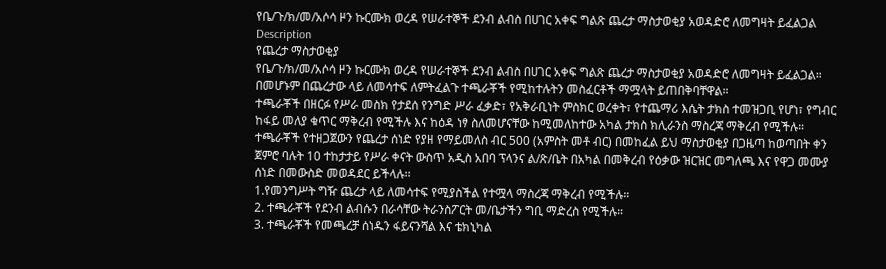የቤ/ጉ/ክ/መ/አሶሳ ዞን ኩርሙክ ወረዳ የሠራተኞች ደንብ ልብስ በሀገር አቀፍ ግልጽ ጨረታ ማስታወቂያ አወዳድሮ ለመግዛት ይፈልጋል
Description
የጨረታ ማስታወቂያ
የቤ/ጉ/ክ/መ/አሶሳ ዞን ኩርሙክ ወረዳ የሠራተኞች ደንብ ልብስ በሀገር አቀፍ ግልጽ ጨረታ ማስታወቂያ አወዳድሮ ለመግዛት ይፈልጋል። በመሆኑም በጨረታው ላይ ለመሳተፍ ለምትፈልጉ ተጫራቾች የሚከተሉትን መስፈርቶች ማሟላት ይጠበቅባቸዋል።
ተጫራቾች በዘርፉ የሥራ መስክ የታደሰ የንግድ ሥራ ፈቃድ፣ የአቅራቢነት ምስክር ወረቀት፣ የተጨማሪ እሴት ታክስ ተመዝጋቢ የሆነ፣ የግብር ከፋይ መለያ ቁጥር ማቅረብ የሚችሉ እና ከዕዳ ነፃ ስለመሆናቸው ከሚመለከተው አካል ታክስ ክሊራንስ ማስረጃ ማቅረብ የሚችሉ።
ተጫራቾች የተዘጋጀውን የጨረታ ሰነድ የያዘ የማይመለስ ብር 500 (አምስት መቶ ብር) በመከፈል ይህ ማስታወቂያ በጋዜጣ ከወጣበት ቀን ጀምሮ ባሉት 10 ተከታታይ የሥራ ቀናት ውስጥ አዲስ አበባ ፕላንና ል/ጽ/ቤት በአካል በመቅረብ የዕቃው ዝርዝር መግለጫ እና የዋጋ መሙያ ሰነድ በመውስድ መወዳደር ይችላሉ፡፡
1.የመንግሥት ግዥ ጨረታ ላይ ለመሳተፍ የሚያስችል የተሟላ ማስረጃ ማቅረብ የሚችሉ።
2. ተጫራቾች የደንብ ልብሱን በራሳቸው ትራንስፖርት መ/ቤታችን ግቢ ማድረስ የሚችሉ።
3. ተጫራቾች የመጫረቻ ሰነዱን ፋይናንሻል እና ቴክኒካል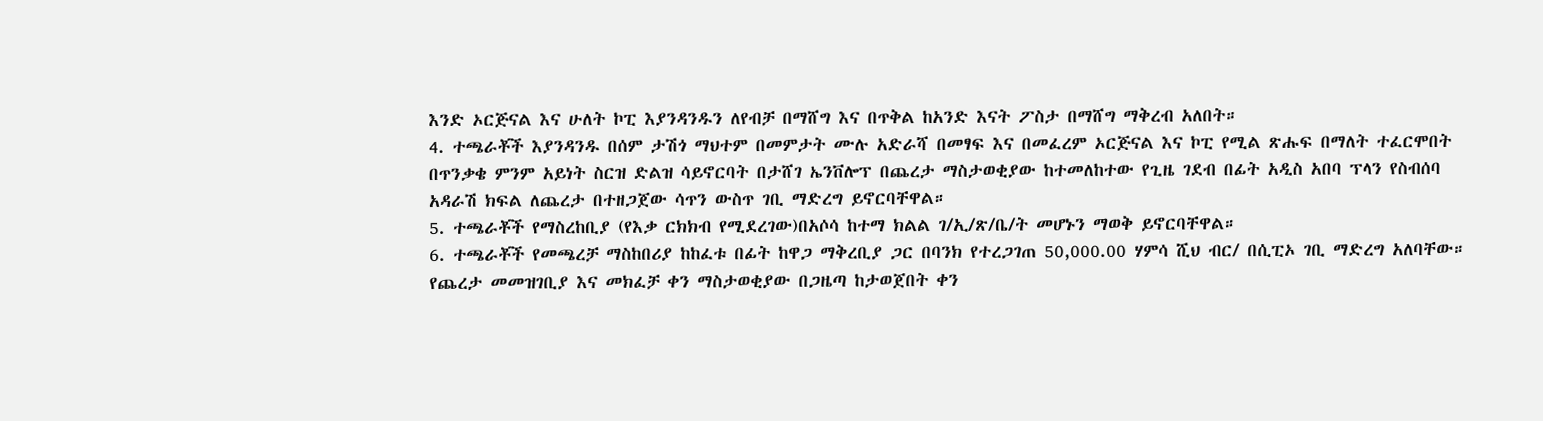እንድ ኦርጅናል እና ሁለት ኮፒ እያንዳንዱን ለየብቻ በማሸግ እና በጥቅል ከአንድ እናት ፖስታ በማሸግ ማቅረብ አለበት።
4. ተጫራቾች እያንዳንዱ በሰም ታሽጎ ማህተም በመምታት ሙሉ አድራሻ በመፃፍ እና በመፈረም ኦርጅናል እና ኮፒ የሚል ጽሑፍ በማለት ተፈርሞበት በጥንቃቄ ምንም አይነት ስርዝ ድልዝ ሳይኖርባት በታሸገ ኤንቨሎፕ በጨረታ ማስታወቂያው ከተመለከተው የጊዜ ገደብ በፊት አዲስ አበባ ፕላን የስብሰባ አዳራሽ ክፍል ለጨረታ በተዘጋጀው ሳጥን ውስጥ ገቢ ማድረግ ይኖርባቸዋል።
5. ተጫራቾች የማስረከቢያ (የእቃ ርክክብ የሚደረገው)በአሶሳ ከተማ ክልል ገ/ኢ/ጽ/ቤ/ት መሆኑን ማወቅ ይኖርባቸዋል።
6. ተጫራቾች የመጫረቻ ማስከበሪያ ከከፈቱ በፊት ከዋጋ ማቅረቢያ ጋር በባንክ የተረጋገጠ 50,000.00 ሃምሳ ሺህ ብር/ በሲፒኦ ገቢ ማድረግ አለባቸው። የጨረታ መመዝገቢያ እና መክፈቻ ቀን ማስታወቂያው በጋዜጣ ከታወጀበት ቀን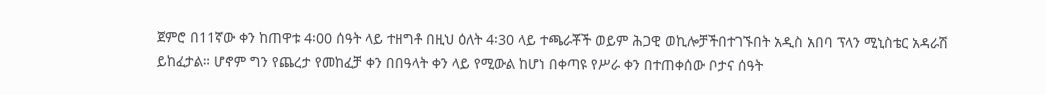ጀምሮ በ11ኛው ቀን ከጠዋቱ 4፡00 ሰዓት ላይ ተዘግቶ በዚህ ዕለት 4፡30 ላይ ተጫራቾች ወይም ሕጋዊ ወኪሎቻችበተገኙበት አዲስ አበባ ፕላን ሚኒስቴር አዳራሽ ይከፈታል። ሆኖም ግን የጨረታ የመከፈቻ ቀን በበዓላት ቀን ላይ የሚውል ከሆነ በቀጣዩ የሥራ ቀን በተጠቀሰው ቦታና ሰዓት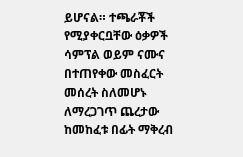ይሆናል። ተጫራቾች የሚያቀርቧቸው ዕቃዎች ሳምፕል ወይም ናሙና በተጠየቀው መስፈርት መሰረት ስለመሆኑ ለማረጋገጥ ጨረታው ከመከፈቱ በፊት ማቅረብ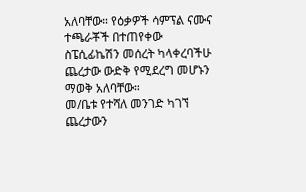አለባቸው። የዕቃዎች ሳምፕል ናሙና ተጫራቾች በተጠየቀው ስፔሲፊኬሽን መሰረት ካላቀረባችሁ ጨረታው ውድቅ የሚደረግ መሆኑን ማወቅ አለባቸው።
መ/ቤቱ የተሻለ መንገድ ካገኘ ጨረታውን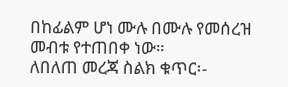በከፊልም ሆነ ሙሉ በሙሉ የመሰረዝ መብቱ የተጠበቀ ነው።
ለበለጠ መረጃ ስልክ ቁጥር፡-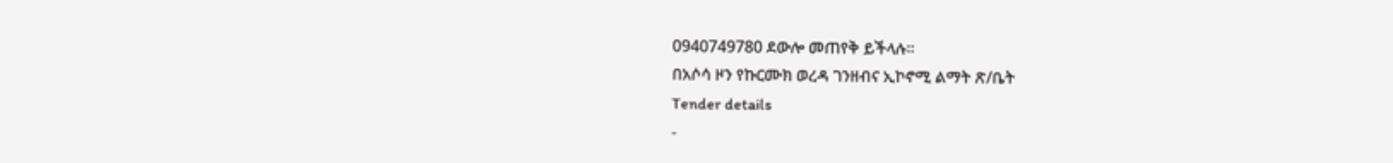0940749780 ደውሎ መጠየቅ ይችላሉ።
በአሶሳ ዞን የኩርሙክ ወረዳ ገንዘብና ኢኮኖሚ ልማት ጽ/ቤት
Tender details
-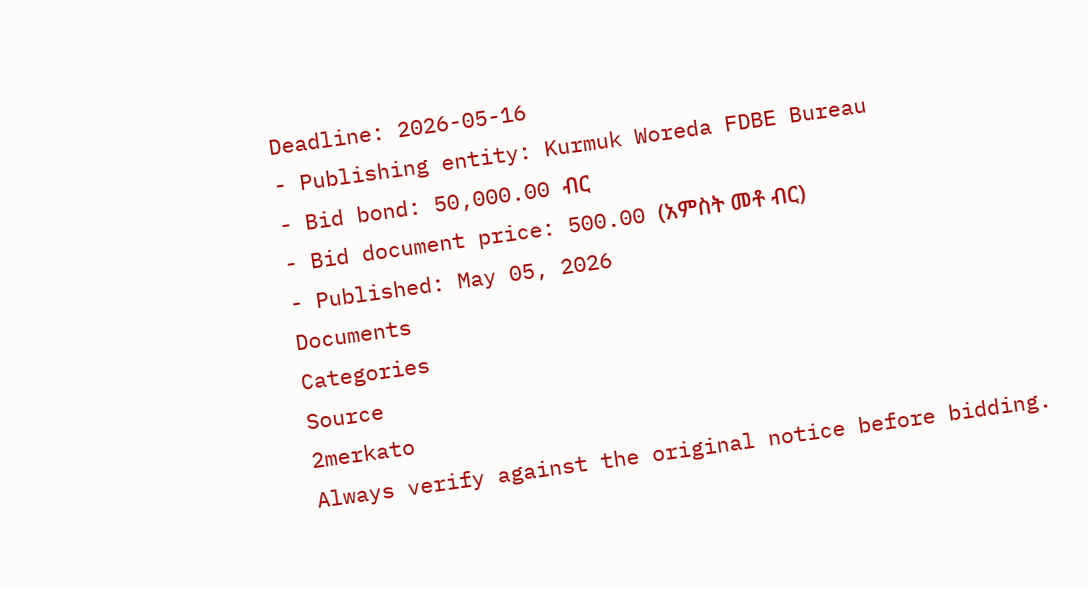Deadline: 2026-05-16
- Publishing entity: Kurmuk Woreda FDBE Bureau
- Bid bond: 50,000.00 ብር
- Bid document price: 500.00 (አምስት መቶ ብር)
- Published: May 05, 2026
Documents
Categories
Source
2merkato
Always verify against the original notice before bidding.